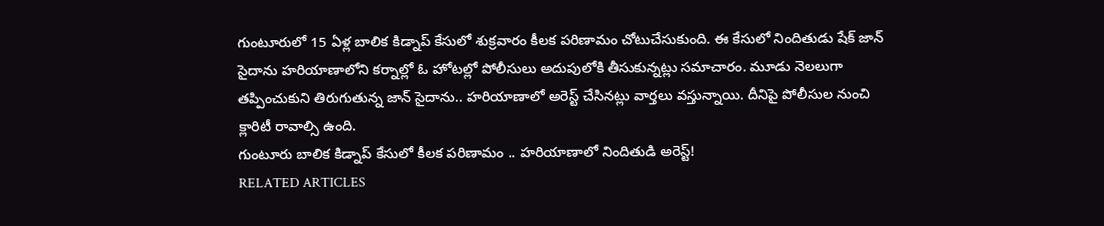గుంటూరులో 15 ఏళ్ల బాలిక కిడ్నాప్ కేసులో శుక్రవారం కీలక పరిణామం చోటుచేసుకుంది. ఈ కేసులో నిందితుడు షేక్ జాన్ సైదాను హరియాణాలోని కర్నాల్లో ఓ హోటల్లో పోలీసులు అదుపులోకి తీసుకున్నట్లు సమాచారం. మూడు నెలలుగా తప్పించుకుని తిరుగుతున్న జాన్ సైదాను.. హరియాణాలో అరెస్ట్ చేసినట్లు వార్తలు వస్తున్నాయి. దీనిపై పోలీసుల నుంచి క్లారిటీ రావాల్సి ఉంది.
గుంటూరు బాలిక కిడ్నాప్ కేసులో కీలక పరిణామం .. హరియాణాలో నిందితుడి అరెస్ట్!
RELATED ARTICLES